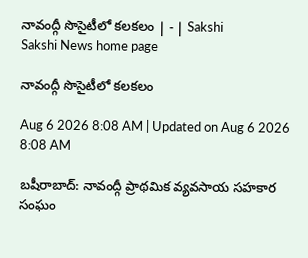నావంద్గీ సొసైటీలో కలకలం | - | Sakshi
Sakshi News home page

నావంద్గీ సొసైటీలో కలకలం

Aug 6 2026 8:08 AM | Updated on Aug 6 2026 8:08 AM

బషీరాబాద్‌: నావంద్గీ ప్రాథమిక వ్యవసాయ సహకార సంఘం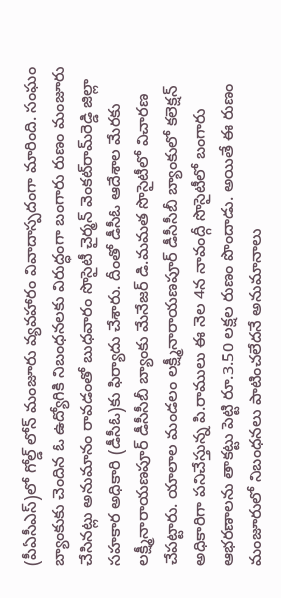(పీఏసీఎస్‌)లో గోల్డ్‌ లోన్‌ మంజూరు వ్యవహారం వివాదాస్పదంగా మారింది. సంఘం బ్యాంకుకు చెందిన ఓ ఉద్యోగికి నిబంధనలకు విరుద్ధంగా బంగారు రుణం మంజూరు చేసినట్లు అనుమానం రావడంతో బుధవారం సొసైటీ చైర్మన్‌ వెంకట్‌రామ్‌రెడ్డి జిల్లా సహకార అధికారి (డీసీఓ)కు ఫిర్యాదు చేశారు. దీంతో డీసీఓ ఆదేశాల మేరకు లక్ష్మీనారాయణపూర్‌ డీసీసీబీ బ్యాంకు మేనేజర్‌ డి.మమత సొసైటీలో విచారణ చేపట్టారు. యాలాల మండలం లక్ష్మీనారాయణపూర్‌ డీసీసీబీ బ్యాంకులో కలెక్షన్‌ అధికారిగా పనిచేస్తున్న పి.రాములు ఈ నెల 4న నావంద్గీ సొసైటీలో బంగారు ఆభరణాలను తాకట్టు పెట్టి రూ.3.50 లక్షల రుణం పొందాడు. అయితే ఈ రుణం మంజూరులో నిబంధనలు పాటించలేదనే అనుమానాలు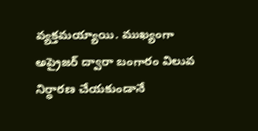వ్యక్తమయ్యాయి. ముఖ్యంగా అప్రైజర్‌ ద్వారా బంగారం విలువ నిర్ధారణ చేయకుండానే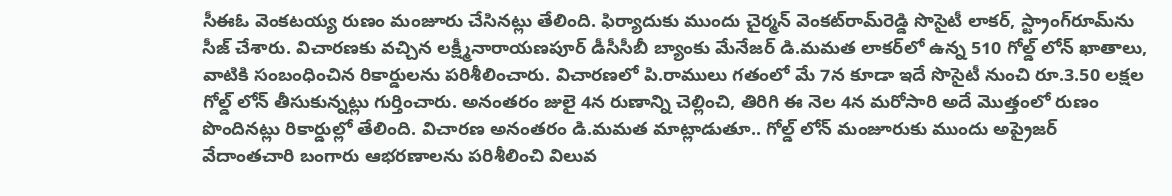సీఈఓ వెంకటయ్య రుణం మంజూరు చేసినట్లు తేలింది. ఫిర్యాదుకు ముందు చైర్మన్‌ వెంకట్‌రామ్‌రెడ్డి సొసైటీ లాకర్‌, స్ట్రాంగ్‌రూమ్‌ను సీజ్‌ చేశారు. విచారణకు వచ్చిన లక్ష్మీనారాయణపూర్‌ డీసీసీబీ బ్యాంకు మేనేజర్‌ డి.మమత లాకర్‌లో ఉన్న 510 గోల్డ్‌ లోన్‌ ఖాతాలు, వాటికి సంబంధించిన రికార్డులను పరిశీలించారు. విచారణలో పి.రాములు గతంలో మే 7న కూడా ఇదే సొసైటీ నుంచి రూ.3.50 లక్షల గోల్డ్‌ లోన్‌ తీసుకున్నట్లు గుర్తించారు. అనంతరం జులై 4న రుణాన్ని చెల్లించి, తిరిగి ఈ నెల 4న మరోసారి అదే మొత్తంలో రుణం పొందినట్లు రికార్డుల్లో తేలింది. విచారణ అనంతరం డి.మమత మాట్లాడుతూ.. గోల్డ్‌ లోన్‌ మంజూరుకు ముందు అప్రైజర్‌ వేదాంతచారి బంగారు ఆభరణాలను పరిశీలించి విలువ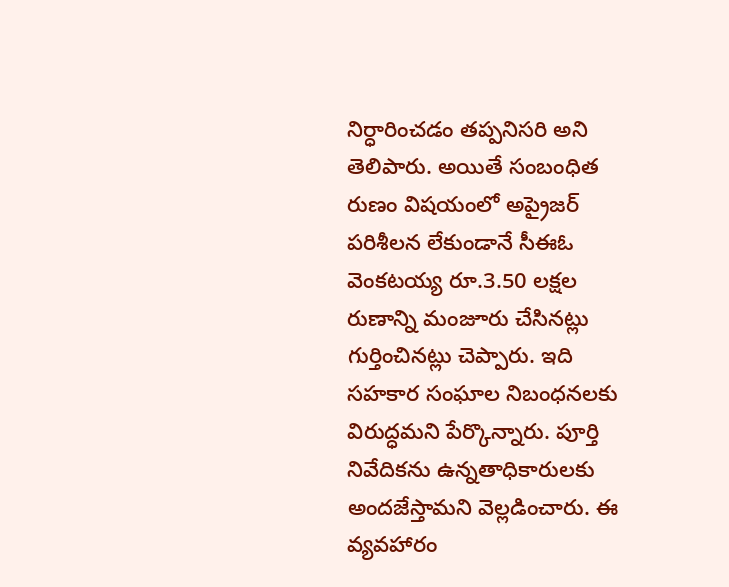నిర్ధారించడం తప్పనిసరి అని తెలిపారు. అయితే సంబంధిత రుణం విషయంలో అప్రైజర్‌ పరిశీలన లేకుండానే సీఈఓ వెంకటయ్య రూ.3.50 లక్షల రుణాన్ని మంజూరు చేసినట్లు గుర్తించినట్లు చెప్పారు. ఇది సహకార సంఘాల నిబంధనలకు విరుద్ధమని పేర్కొన్నారు. పూర్తి నివేదికను ఉన్నతాధికారులకు అందజేస్తామని వెల్లడించారు. ఈ వ్యవహారం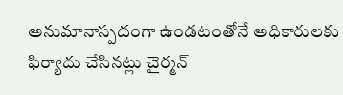అనుమానాస్పదంగా ఉండటంతోనే అధికారులకు ఫిర్యాదు చేసినట్లు చైర్మన్‌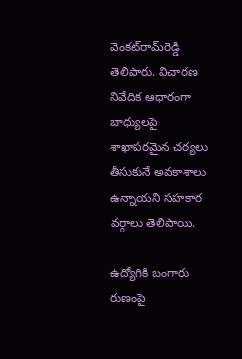వెంకట్‌రామ్‌రెడ్డి తెలిపారు. విచారణ నివేదిక ఆధారంగా బాధ్యులపై శాఖాపరమైన చర్యలు తీసుకునే అవకాశాలు ఉన్నాయని సహకార వర్గాలు తెలిపాయి.

ఉద్యోగికి బంగారు రుణంపై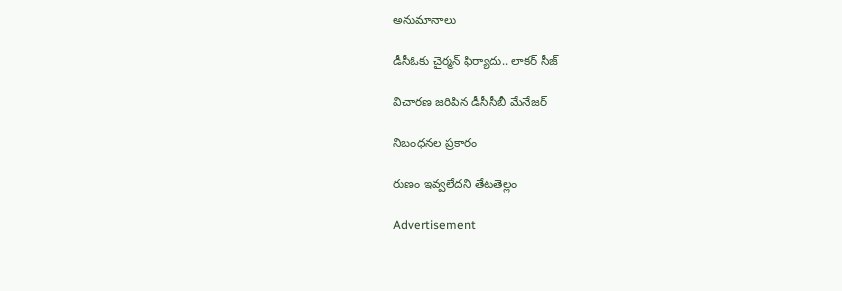అనుమానాలు

డీసీఓకు చైర్మన్‌ ఫిర్యాదు.. లాకర్‌ సీజ్‌

విచారణ జరిపిన డీసీసీబీ మేనేజర్‌

నిబంధనల ప్రకారం

రుణం ఇవ్వలేదని తేటతెల్లం

Advertisement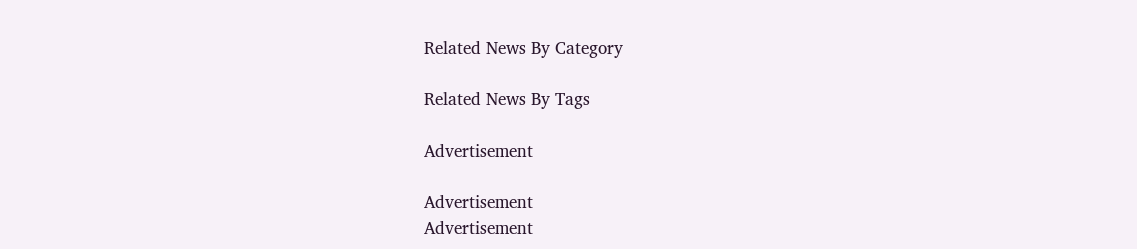Related News By Category

Related News By Tags

Advertisement

Advertisement
Advertisement